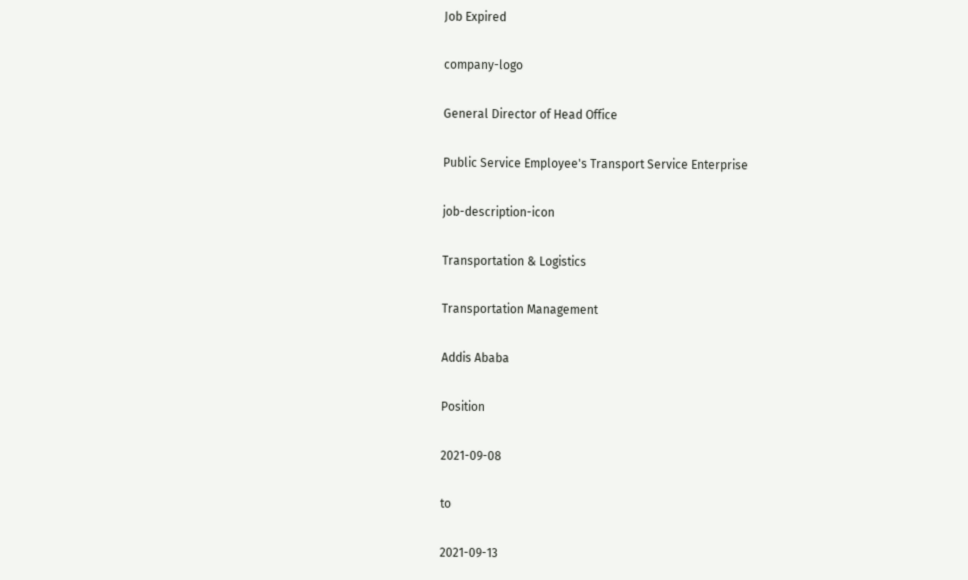Job Expired

company-logo

General Director of Head Office

Public Service Employee's Transport Service Enterprise

job-description-icon

Transportation & Logistics

Transportation Management

Addis Ababa

Position

2021-09-08

to

2021-09-13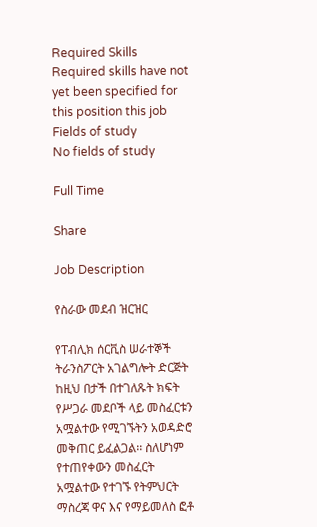Required Skills
Required skills have not yet been specified for this position this job
Fields of study
No fields of study

Full Time

Share

Job Description

የስራው መደብ ዝርዝር

የፐብሊክ ሰርቪስ ሠራተኞች ትራንስፖርት አገልግሎት ድርጅት ከዚህ በታች በተገለጹት ክፍት የሥጋራ መደቦች ላይ መስፈርቱን አሟልተው የሚገኙትን አወዳድሮ መቅጠር ይፈልጋል፡፡ ስለሆነም የተጠየቀውን መስፈርት አሟልተው የተገኙ የትምህርት ማስረጃ ዋና እና የማይመለስ ፎቶ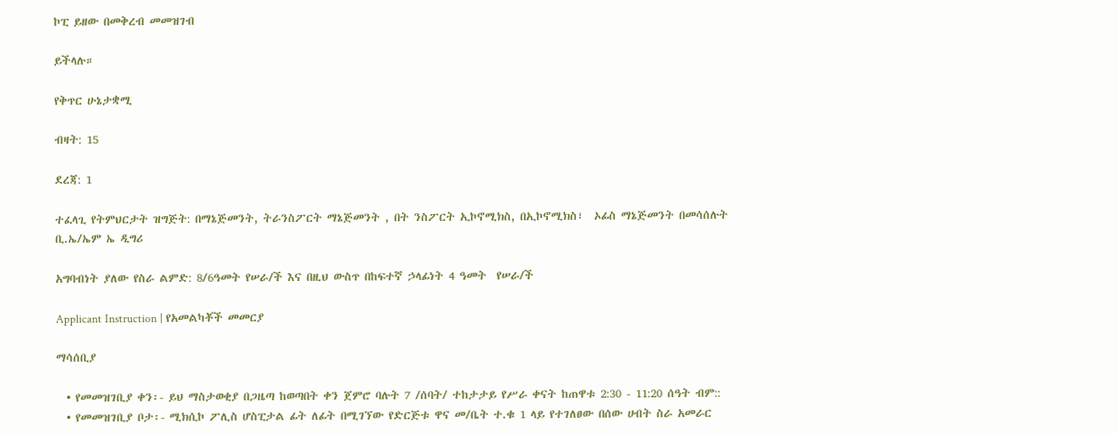ኮፒ ይዘው በመቅረብ መመዝገብ

ይችላሉ።

የቅጥር ሁኔታቋሚ

ብዛት: 15

ደረጃ: 1

ተፈላጊ የትምህርታት ዝግጅት: በማኔጅመንት, ትራንስፖርት ማኔጅመንት , በት ንስፖርት ኢኮኖሚክስ, በኢኮኖሚክስ፣  ኦፊስ ማኔጅመንት በመሳሰሉት ቢ.ኤ/ኤም ኤ ዲግሪ

አግባብነት ያለው የስራ ልምድ: 8/6ዓመት የሠራ/ች እና በዚህ ውስጥ በከፍተኛ ኃላፊነት 4 ዓመት  የሠራ/ች

Applicant Instruction | የአመልካቾች መመርያ

ማሳሰቢያ

  • የመመዝገቢያ ቀን፡- ይህ ማስታወቂያ በጋዜጣ ከወጣበት ቀን ጀምሮ ባሉት 7 /ሰባት/ ተከታታይ የሥራ ቀናት ከጠዋቱ 2:30 - 11:20 ሰዓት ብም::
  • የመመዝገቢያ ቦታ፡- ሚክሲኮ ፖሊስ ሆስፒታል ፊት ለፊት በሚገኘው የድርጅቱ ዋና መ/ቤት ተ.ቁ 1 ላይ የተገለፀው በሰው ሀብት ስራ አመራር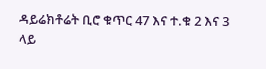ዳይሬክቶሬት ቢሮ ቁጥር 47 እና ተ.ቁ 2 እና 3 ላይ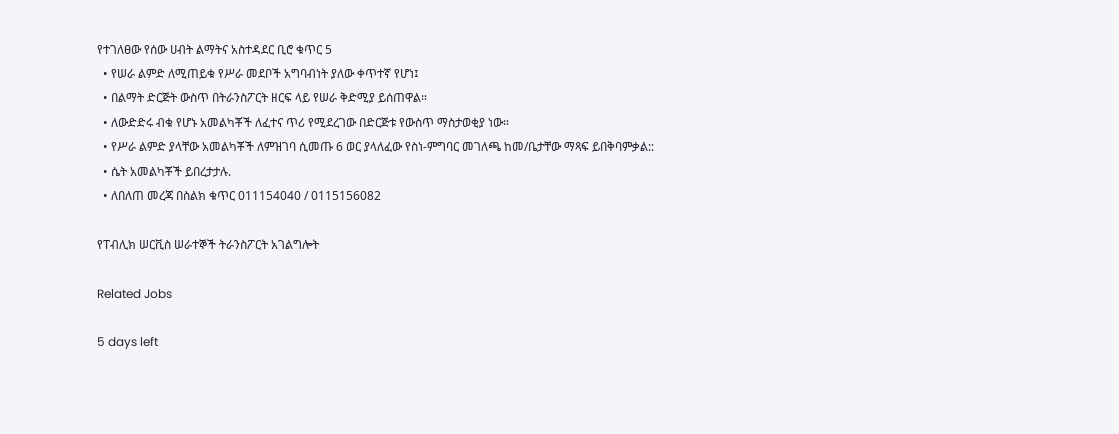የተገለፀው የሰው ሀብት ልማትና አስተዳደር ቢሮ ቁጥር 5
  • የሠራ ልምድ ለሚጠይቁ የሥራ መደቦች አግባብነት ያለው ቀጥተኛ የሆነ፤
  • በልማት ድርጅት ውስጥ በትራንስፖርት ዘርፍ ላይ የሠራ ቅድሚያ ይሰጠዋል።
  • ለውድድሩ ብቁ የሆኑ አመልካቾች ለፈተና ጥሪ የሚደረገው በድርጅቱ የውስጥ ማስታወቂያ ነው።
  • የሥራ ልምድ ያላቸው አመልካቾች ለምዝገባ ሲመጡ 6 ወር ያላለፈው የስነ-ምግባር መገለጫ ከመ/ቤታቸው ማጻፍ ይበቅባምቃል::
  • ሴት አመልካቾች ይበረታታሉ.
  • ለበለጠ መረጃ በስልክ ቁጥር 011154040 / 0115156082

የፐብሊክ ሠርቪስ ሠራተኞች ትራንስፖርት አገልግሎት

Related Jobs

5 days left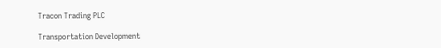Tracon Trading PLC

Transportation Development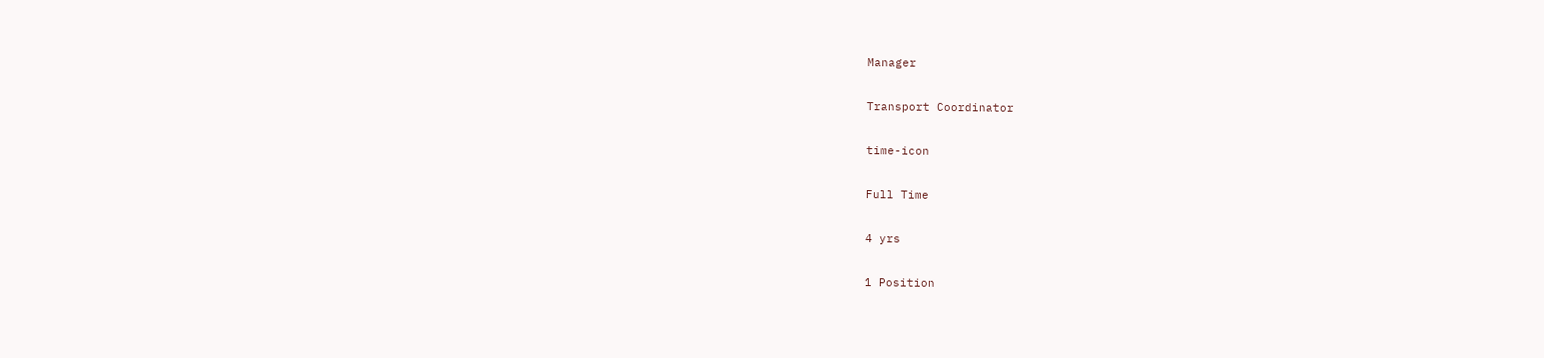Manager

Transport Coordinator

time-icon

Full Time

4 yrs

1 Position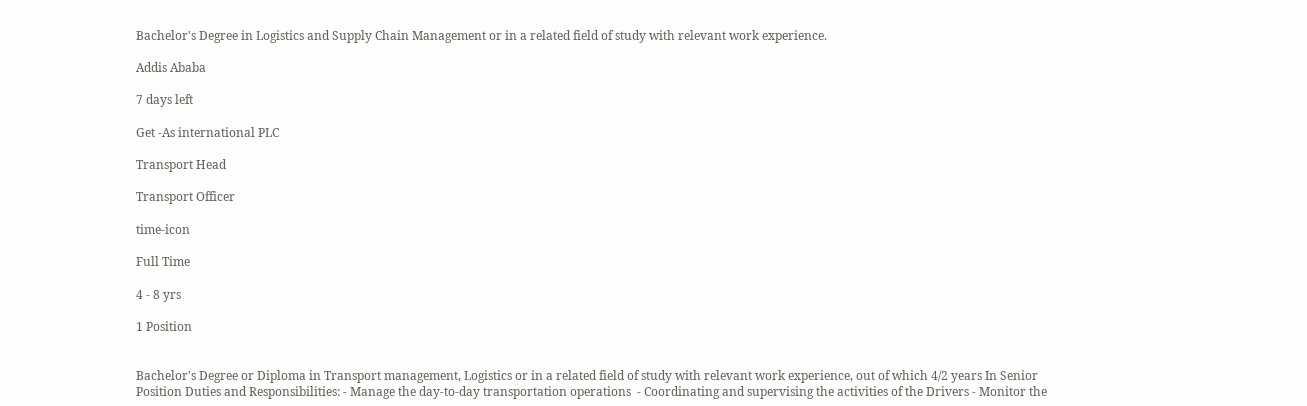Bachelor's Degree in Logistics and Supply Chain Management or in a related field of study with relevant work experience.

Addis Ababa

7 days left

Get -As international PLC

Transport Head

Transport Officer

time-icon

Full Time

4 - 8 yrs

1 Position


Bachelor's Degree or Diploma in Transport management, Logistics or in a related field of study with relevant work experience, out of which 4/2 years In Senior Position Duties and Responsibilities: - Manage the day-to-day transportation operations  - Coordinating and supervising the activities of the Drivers - Monitor the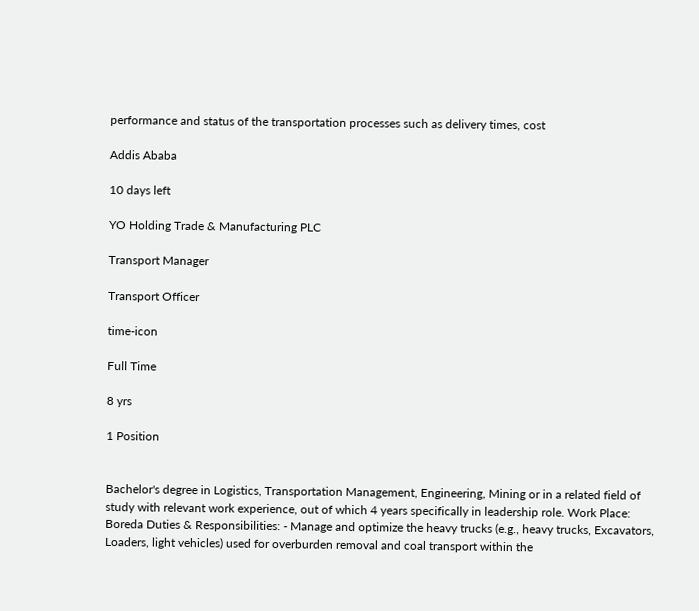performance and status of the transportation processes such as delivery times, cost

Addis Ababa

10 days left

YO Holding Trade & Manufacturing PLC

Transport Manager

Transport Officer

time-icon

Full Time

8 yrs

1 Position


Bachelor's degree in Logistics, Transportation Management, Engineering, Mining or in a related field of study with relevant work experience, out of which 4 years specifically in leadership role. Work Place: Boreda Duties & Responsibilities: - Manage and optimize the heavy trucks (e.g., heavy trucks, Excavators, Loaders, light vehicles) used for overburden removal and coal transport within the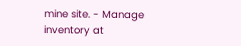mine site. - Manage inventory at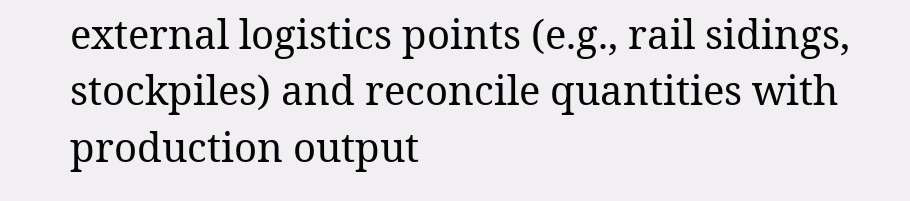external logistics points (e.g., rail sidings, stockpiles) and reconcile quantities with production output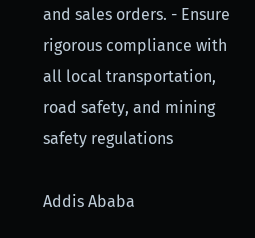and sales orders. - Ensure rigorous compliance with all local transportation, road safety, and mining safety regulations

Addis Ababa